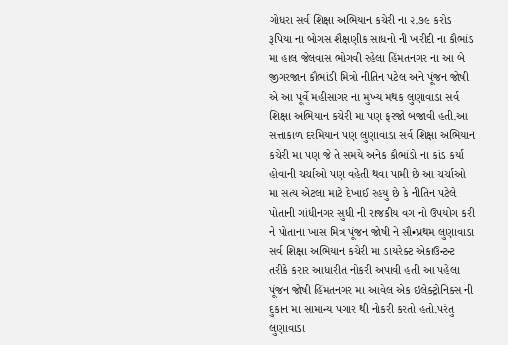ગોધરા સર્વ શિક્ષા અભિયાન કચેરી ના ૨.૭૯ કરોડ રૂપિયા ના બોગસ શૈક્ષણીક સાધનો ની ખરીદી ના કૌભાંડ મા હાલ જેલવાસ ભોગવી રહેલા હિંમતનગર ના આ બે જીગરજાન કૌભાંડી મિત્રો નીતિન પટેલ અને પૂંજન જોષી એ આ પૂર્વે મહીસાગર ના મુખ્ય મથક લુણાવાડા સર્વ શિક્ષા અભિયાન કચેરી મા પણ ફરજો બજાવી હતી.આ સત્તાકાળ દરમિયાન પણ લુણાવાડા સર્વ શિક્ષા અભિયાન કચેરી મા પણ જે તે સમયે અનેક કૌભાંડો ના કાંડ કર્યા હોવાની ચર્ચાઓ પણ વહેતી થવા પામી છે આ ચર્ચાઓ મા સત્ય એટલા માટે દેખાઈ રહયુ છે કે નીતિન પટેલે પોતાની ગાંધીનગર સુધી ની રાજકીય વગ નો ઉપયોગ કરી ને પોતાના ખાસ મિત્ર પૂંજન જોષી ને સૌ•પ્રથમ લુણાવાડા સર્વ શિક્ષા અભિયાન કચેરી મા ડાયરેક્ટ એકાઉન્ટન્ટ તરીકે કરાર આધારીત નોકરી અપાવી હતી આ પહેલા પૂંજન જોષી હિંમતનગર મા આવેલ એક ઇલેક્ટ્રોનિક્સ ની દુકાન મા સામાન્ય પગાર થી નોકરી કરતો હતો.પરંતુ લુણાવાડા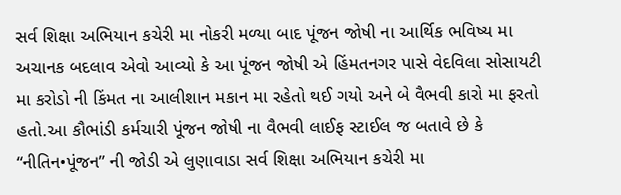સર્વ શિક્ષા અભિયાન કચેરી મા નોકરી મળ્યા બાદ પૂંજન જોષી ના આર્થિક ભવિષ્ય મા અચાનક બદલાવ એવો આવ્યો કે આ પૂંજન જોષી એ હિંમતનગર પાસે વેદવિલા સોસાયટી મા કરોડો ની કિંમત ના આલીશાન મકાન મા રહેતો થઈ ગયો અને બે વૈભવી કારો મા ફરતો હતો.આ કૌભાંડી કર્મચારી પૂંજન જોષી ના વૈભવી લાઈફ સ્ટાઈલ જ બતાવે છે કે “નીતિન•પૂંજન” ની જોડી એ લુણાવાડા સર્વ શિક્ષા અભિયાન કચેરી મા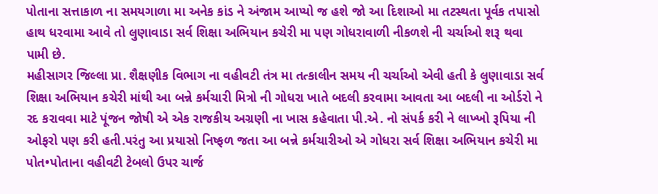પોતાના સત્તાકાળ ના સમયગાળા મા અનેક કાંડ ને અંજામ આપ્યો જ હશે જો આ દિશાઓ મા તટસ્થતા પૂર્વક તપાસો હાથ ધરવામા આવે તો લુણાવાડા સર્વ શિક્ષા અભિયાન કચેરી મા પણ ગોધરાવાળી નીકળશે ની ચર્ચાઓ શરૂ થવા પામી છે.
મહીસાગર જિલ્લા પ્રા. શૈક્ષણીક વિભાગ ના વહીવટી તંત્ર મા તત્કાલીન સમય ની ચર્ચાઓ એવી હતી કે લુણાવાડા સર્વ શિક્ષા અભિયાન કચેરી માંથી આ બન્ને કર્મચારી મિત્રો ની ગોધરા ખાતે બદલી કરવામા આવતા આ બદલી ના ઓર્ડરો ને રદ કરાવવા માટે પૂંજન જોષી એ એક રાજકીય અગ્રણી ના ખાસ કહેવાતા પી.એ. નો સંપર્ક કરી ને લાખ્ખો રૂપિયા ની ઓફરો પણ કરી હતી.પરંતુ આ પ્રયાસો નિષ્ફળ જતા આ બન્ને કર્મચારીઓ એ ગોધરા સર્વ શિક્ષા અભિયાન કચેરી મા પોત•પોતાના વહીવટી ટેબલો ઉપર ચાર્જ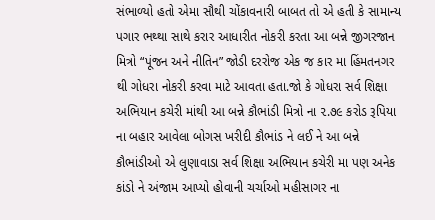સંભાળ્યો હતો એમા સૌથી ચોંકાવનારી બાબત તો એ હતી કે સામાન્ય પગાર ભથ્થા સાથે કરાર આધારીત નોકરી કરતા આ બન્ને જીગરજાન મિત્રો “પૂંજન અને નીતિન” જોડી દરરોજ એક જ કાર મા હિંમતનગર થી ગોધરા નોકરી કરવા માટે આવતા હતા.જો કે ગોધરા સર્વ શિક્ષા અભિયાન કચેરી માંથી આ બન્ને કૌભાંડી મિત્રો ના ૨.૭૯ કરોડ રૂપિયા ના બહાર આવેલા બોગસ ખરીદી કૌભાંડ ને લઈ ને આ બન્ને કૌભાંડીઓ એ લુણાવાડા સર્વ શિક્ષા અભિયાન કચેરી મા પણ અનેક કાંડો ને અંજામ આપ્યો હોવાની ચર્ચાઓ મહીસાગર ના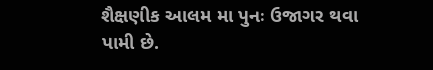શૈક્ષણીક આલમ મા પુનઃ ઉજાગર થવા પામી છે.